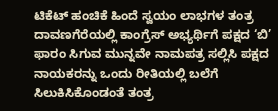ಟಿಕೆಟ್ ಹಂಚಿಕೆ ಹಿಂದೆ ಸ್ವಯಂ ಲಾಭಗಳ ತಂತ್ರ
ದಾವಣಗೆರೆಯಲ್ಲಿ ಕಾಂಗ್ರೆಸ್ ಅಭ್ಯರ್ಥಿಗೆ ಪಕ್ಷದ ‘ಬಿ’ ಫಾರಂ ಸಿಗುವ ಮುನ್ನವೇ ನಾಮಪತ್ರ ಸಲ್ಲಿಸಿ ಪಕ್ಷದ ನಾಯಕರನ್ನು ಒಂದು ರೀತಿಯಲ್ಲಿ ಬಲೆಗೆ ಸಿಲುಕಿಸಿಕೊಂಡಂತೆ ತಂತ್ರ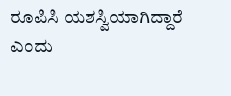ರೂಪಿಸಿ ಯಶಸ್ವಿಯಾಗಿದ್ದಾರೆ ಎಂದು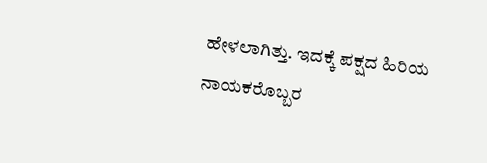ಹೇಳಲಾಗಿತ್ತು. ಇದಕ್ಕೆ ಪಕ್ಷದ ಹಿರಿಯ ನಾಯಕರೊಬ್ಬರ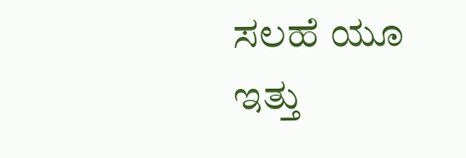ಸಲಹೆ ಯೂ ಇತ್ತು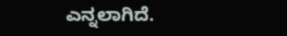ಎನ್ನಲಾಗಿದೆ.